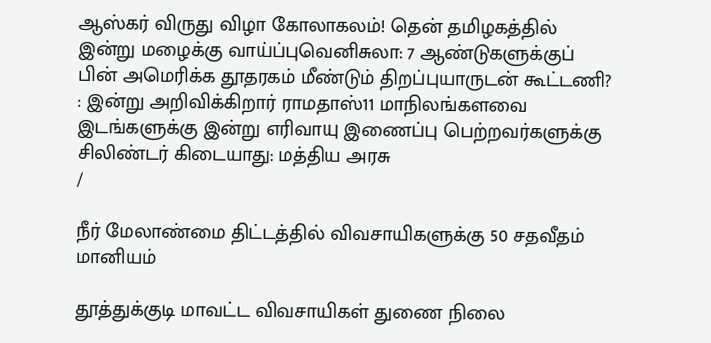ஆஸ்கர் விருது விழா கோலாகலம்! தென் தமிழகத்தில் இன்று மழைக்கு வாய்ப்புவெனிசுலா: 7 ஆண்டுகளுக்குப் பின் அமெரிக்க தூதரகம் மீண்டும் திறப்புயாருடன் கூட்டணி? : இன்று அறிவிக்கிறார் ராமதாஸ்11 மாநிலங்களவை இடங்களுக்கு இன்று எரிவாயு இணைப்பு பெற்றவர்களுக்கு சிலிண்டர் கிடையாது: மத்திய அரசு
/

நீர் மேலாண்மை திட்டத்தில் விவசாயிகளுக்கு 50 சதவீதம் மானியம்

தூத்துக்குடி மாவட்ட விவசாயிகள் துணை நிலை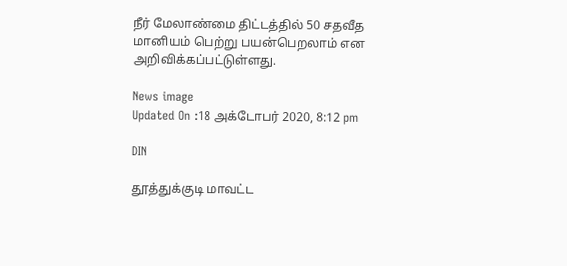நீர் மேலாண்மை திட்டத்தில் 50 சதவீத மானியம் பெற்று பயன்பெறலாம் என அறிவிக்கப்பட்டுள்ளது.

News image
Updated On :18 அக்டோபர் 2020, 8:12 pm

DIN

தூத்துக்குடி மாவட்ட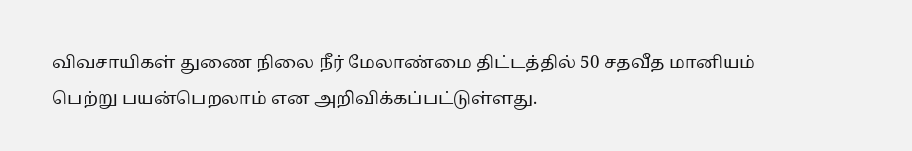விவசாயிகள் துணை நிலை நீர் மேலாண்மை திட்டத்தில் 50 சதவீத மானியம் பெற்று பயன்பெறலாம் என அறிவிக்கப்பட்டுள்ளது.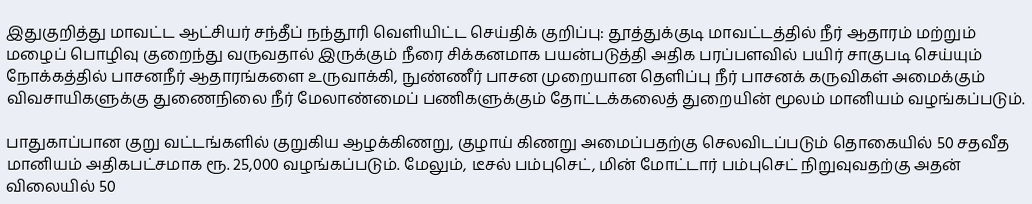இதுகுறித்து மாவட்ட ஆட்சியர் சந்தீப் நந்தூரி வெளியிட்ட செய்திக் குறிப்பு: தூத்துக்குடி மாவட்டத்தில் நீர் ஆதாரம் மற்றும் மழைப் பொழிவு குறைந்து வருவதால் இருக்கும் நீரை சிக்கனமாக பயன்படுத்தி அதிக பரப்பளவில் பயிர் சாகுபடி செய்யும் நோக்கத்தில் பாசனநீர் ஆதாரங்களை உருவாக்கி, நுண்ணீர் பாசன முறையான தெளிப்பு நீர் பாசனக் கருவிகள் அமைக்கும் விவசாயிகளுக்கு துணைநிலை நீர் மேலாண்மைப் பணிகளுக்கும் தோட்டக்கலைத் துறையின் மூலம் மானியம் வழங்கப்படும்.

பாதுகாப்பான குறு வட்டங்களில் குறுகிய ஆழக்கிணறு, குழாய் கிணறு அமைப்பதற்கு செலவிடப்படும் தொகையில் 50 சதவீத மானியம் அதிகபட்சமாக ரூ. 25,000 வழங்கப்படும். மேலும், டீசல் பம்புசெட், மின் மோட்டார் பம்புசெட் நிறுவுவதற்கு அதன் விலையில் 50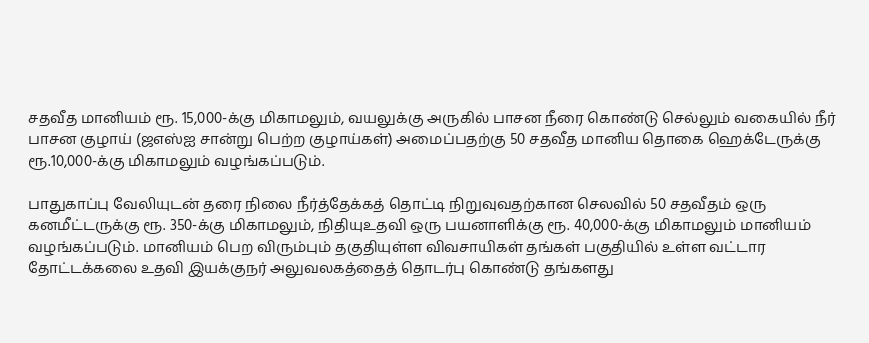சதவீத மானியம் ரூ. 15,000-க்கு மிகாமலும், வயலுக்கு அருகில் பாசன நீரை கொண்டு செல்லும் வகையில் நீர் பாசன குழாய் (ஜஎஸ்ஐ சான்று பெற்ற குழாய்கள்) அமைப்பதற்கு 50 சதவீத மானிய தொகை ஹெக்டேருக்கு ரூ.10,000-க்கு மிகாமலும் வழங்கப்படும்.

பாதுகாப்பு வேலியுடன் தரை நிலை நீர்த்தேக்கத் தொட்டி நிறுவுவதற்கான செலவில் 50 சதவீதம் ஒரு கனமீட்டருக்கு ரூ. 350-க்கு மிகாமலும், நிதியுஉதவி ஒரு பயனாளிக்கு ரூ. 40,000-க்கு மிகாமலும் மானியம் வழங்கப்படும். மானியம் பெற விரும்பும் தகுதியுள்ள விவசாயிகள் தங்கள் பகுதியில் உள்ள வட்டார தோட்டக்கலை உதவி இயக்குநர் அலுவலகத்தைத் தொடர்பு கொண்டு தங்களது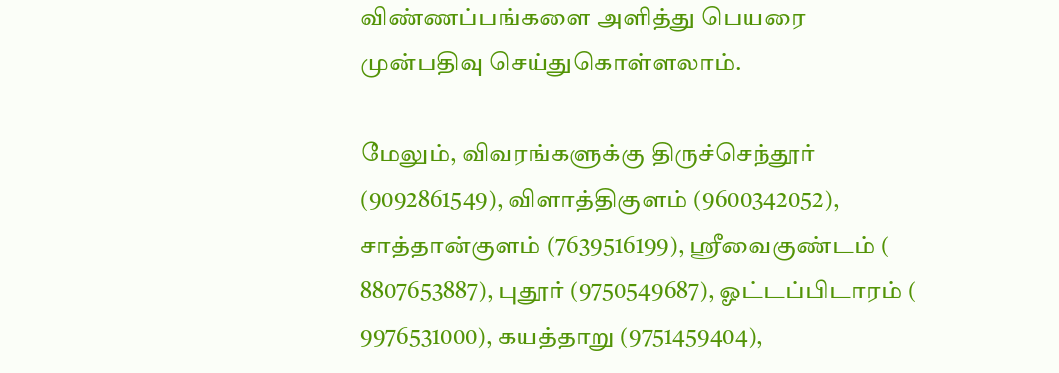விண்ணப்பங்களை அளித்து பெயரை முன்பதிவு செய்துகொள்ளலாம்.

மேலும், விவரங்களுக்கு திருச்செந்தூர் (9092861549), விளாத்திகுளம் (9600342052), சாத்தான்குளம் (7639516199), ஸ்ரீவைகுண்டம் ( 8807653887), புதூர் (9750549687), ஓட்டப்பிடாரம் ( 9976531000), கயத்தாறு (9751459404),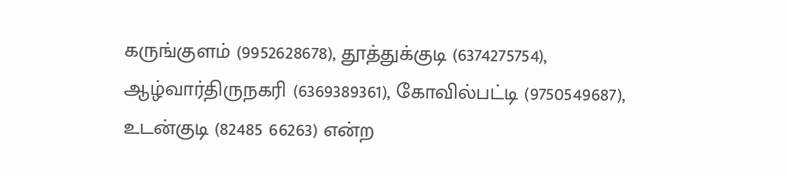கருங்குளம் (9952628678), தூத்துக்குடி (6374275754), ஆழ்வார்திருநகரி (6369389361), கோவில்பட்டி (9750549687), உடன்குடி (82485 66263) என்ற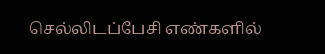செல்லிடப்பேசி எண்களில்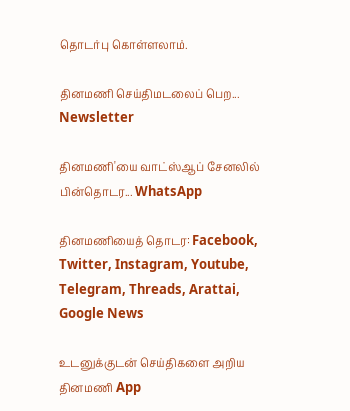தொடர்பு கொள்ளலாம்.

தினமணி செய்திமடலைப் பெற... Newsletter

தினமணி'யை வாட்ஸ்ஆப் சேனலில் பின்தொடர... WhatsApp

தினமணியைத் தொடர: Facebook, Twitter, Instagram, Youtube, Telegram, Threads, Arattai, Google News

உடனுக்குடன் செய்திகளை அறிய தினமணி App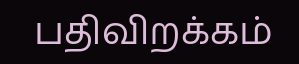பதிவிறக்கம்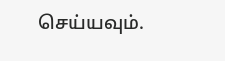செய்யவும்.